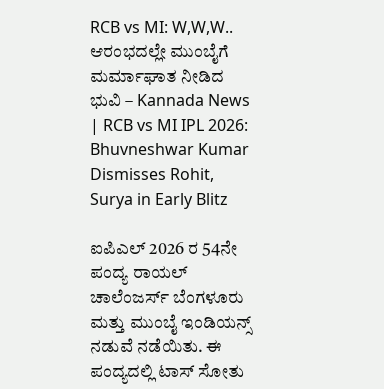RCB vs MI: W,W,W.. ಆರಂಭದಲ್ಲೇ ಮುಂಬೈಗೆ ಮರ್ಮಾಘಾತ ನೀಡಿದ ಭುವಿ – Kannada News | RCB vs MI IPL 2026: Bhuvneshwar Kumar Dismisses Rohit, Surya in Early Blitz

ಐಪಿಎಲ್ 2026 ರ 54ನೇ ಪಂದ್ಯ ರಾಯಲ್ ಚಾಲೆಂಜರ್ಸ್ ಬೆಂಗಳೂರು ಮತ್ತು ಮುಂಬೈ ಇಂಡಿಯನ್ಸ್ ನಡುವೆ ನಡೆಯಿತು. ಈ ಪಂದ್ಯದಲ್ಲಿ ಟಾಸ್ ಸೋತು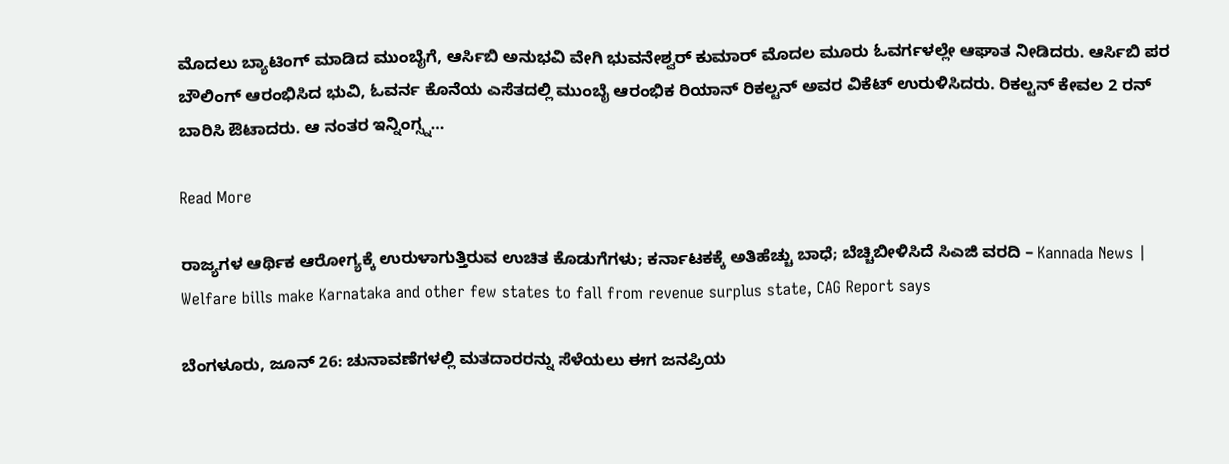ಮೊದಲು ಬ್ಯಾಟಿಂಗ್‌ ಮಾಡಿದ ಮುಂಬೈಗೆ, ಆರ್ಸಿಬಿ ಅನುಭವಿ ವೇಗಿ ಭುವನೇಶ್ವರ್ ಕುಮಾರ್ ಮೊದಲ ಮೂರು ಓವರ್ಗಳಲ್ಲೇ ಆಘಾತ ನೀಡಿದರು. ಆರ್ಸಿಬಿ ಪರ ಬೌಲಿಂಗ್ ಆರಂಭಿಸಿದ ಭುವಿ, ಓವರ್ನ ಕೊನೆಯ ಎಸೆತದಲ್ಲಿ ಮುಂಬೈ ಆರಂಭಿಕ ರಿಯಾನ್ ರಿಕಲ್ಟನ್ ಅವರ ವಿಕೆಟ್ ಉರುಳಿಸಿದರು. ರಿಕಲ್ಟನ್ ಕೇವಲ 2 ರನ್ ಬಾರಿಸಿ ಔಟಾದರು. ಆ ನಂತರ ಇನ್ನಿಂಗ್ಸ್ನ…

Read More

ರಾಜ್ಯಗಳ ಆರ್ಥಿಕ ಆರೋಗ್ಯಕ್ಕೆ ಉರುಳಾಗುತ್ತಿರುವ ಉಚಿತ ಕೊಡುಗೆಗಳು; ಕರ್ನಾಟಕಕ್ಕೆ ಅತಿಹೆಚ್ಚು ಬಾಧೆ; ಬೆಚ್ಚಿಬೀಳಿಸಿದೆ ಸಿಎಜಿ ವರದಿ – Kannada News | Welfare bills make Karnataka and other few states to fall from revenue surplus state, CAG Report says

ಬೆಂಗಳೂರು, ಜೂನ್ 26: ಚುನಾವಣೆಗಳಲ್ಲಿ ಮತದಾರರನ್ನು ಸೆಳೆಯಲು ಈಗ ಜನಪ್ರಿಯ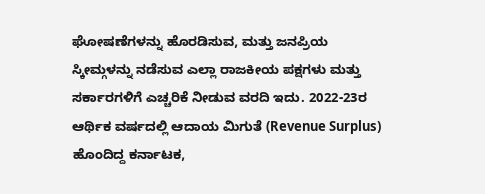ಘೋಷಣೆಗಳನ್ನು ಹೊರಡಿಸುವ, ಮತ್ತು ಜನಪ್ರಿಯ ಸ್ಕೀಮ್ಗಳನ್ನು ನಡೆಸುವ ಎಲ್ಲಾ ರಾಜಕೀಯ ಪಕ್ಷಗಳು ಮತ್ತು ಸರ್ಕಾರಗಳಿಗೆ ಎಚ್ಚರಿಕೆ ನೀಡುವ ವರದಿ ಇದು. 2022-23ರ ಆರ್ಥಿಕ ವರ್ಷದಲ್ಲಿ ಆದಾಯ ಮಿಗುತೆ (Revenue Surplus) ಹೊಂದಿದ್ದ ಕರ್ನಾಟಕ,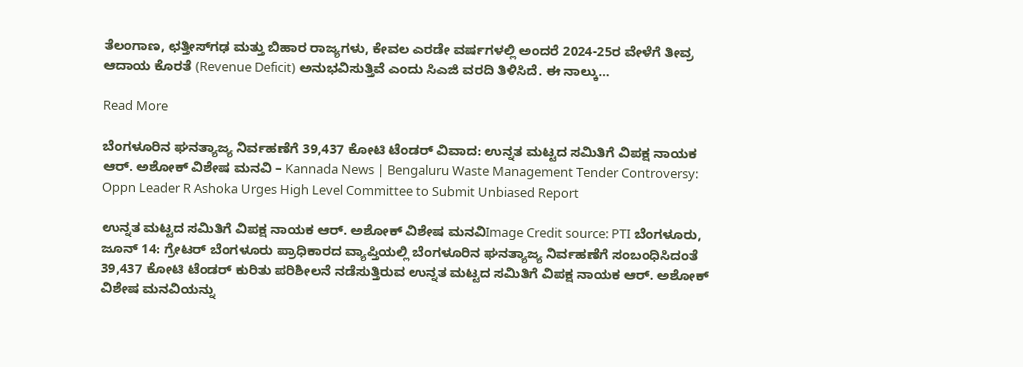ತೆಲಂಗಾಣ, ಛತ್ತೀಸ್‌ಗಢ ಮತ್ತು ಬಿಹಾರ ರಾಜ್ಯಗಳು, ಕೇವಲ ಎರಡೇ ವರ್ಷಗಳಲ್ಲಿ ಅಂದರೆ 2024-25ರ ವೇಳೆಗೆ ತೀವ್ರ ಆದಾಯ ಕೊರತೆ (Revenue Deficit) ಅನುಭವಿಸುತ್ತಿವೆ ಎಂದು ಸಿಎಜಿ ವರದಿ ತಿಳಿಸಿದೆ. ಈ ನಾಲ್ಕು…

Read More

ಬೆಂಗಳೂರಿನ ಘನತ್ಯಾಜ್ಯ ನಿರ್ವಹಣೆಗೆ 39,437 ಕೋಟಿ ಟೆಂಡರ್ ವಿವಾದ: ಉನ್ನತ ಮಟ್ಟದ ಸಮಿತಿಗೆ ವಿಪಕ್ಷ ನಾಯಕ ಆರ್. ಅಶೋಕ್ ವಿಶೇಷ ಮನವಿ – Kannada News | Bengaluru Waste Management Tender Controversy: Oppn Leader R Ashoka Urges High Level Committee to Submit Unbiased Report

ಉನ್ನತ ಮಟ್ಟದ ಸಮಿತಿಗೆ ವಿಪಕ್ಷ ನಾಯಕ ಆರ್. ಅಶೋಕ್ ವಿಶೇಷ ಮನವಿImage Credit source: PTI ಬೆಂಗಳೂರು, ಜೂನ್ 14: ಗ್ರೇಟರ್ ಬೆಂಗಳೂರು ಪ್ರಾಧಿಕಾರದ ವ್ಯಾಪ್ತಿಯಲ್ಲಿ ಬೆಂಗಳೂರಿನ ಘನತ್ಯಾಜ್ಯ ನಿರ್ವಹಣೆಗೆ ಸಂಬಂಧಿಸಿದಂತೆ 39,437 ಕೋಟಿ ಟೆಂಡರ್ ಕುರಿತು ಪರಿಶೀಲನೆ ನಡೆಸುತ್ತಿರುವ ಉನ್ನತ ಮಟ್ಟದ ಸಮಿತಿಗೆ ವಿಪಕ್ಷ ನಾಯಕ ಆರ್. ಅಶೋಕ್ ವಿಶೇಷ ಮನವಿಯನ್ನು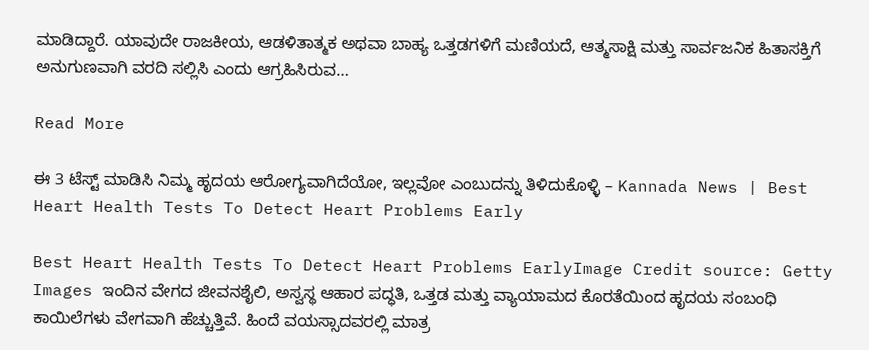ಮಾಡಿದ್ದಾರೆ. ಯಾವುದೇ ರಾಜಕೀಯ, ಆಡಳಿತಾತ್ಮಕ ಅಥವಾ ಬಾಹ್ಯ ಒತ್ತಡಗಳಿಗೆ ಮಣಿಯದೆ, ಆತ್ಮಸಾಕ್ಷಿ ಮತ್ತು ಸಾರ್ವಜನಿಕ ಹಿತಾಸಕ್ತಿಗೆ ಅನುಗುಣವಾಗಿ ವರದಿ ಸಲ್ಲಿಸಿ ಎಂದು ಆಗ್ರಹಿಸಿರುವ…

Read More

ಈ 3 ಟೆಸ್ಟ್‌ ಮಾಡಿಸಿ ನಿಮ್ಮ ಹೃದಯ ಆರೋಗ್ಯವಾಗಿದೆಯೋ, ಇಲ್ಲವೋ ಎಂಬುದನ್ನು ತಿಳಿದುಕೊಳ್ಳಿ – Kannada News | Best Heart Health Tests To Detect Heart Problems Early

Best Heart Health Tests To Detect Heart Problems EarlyImage Credit source: Getty Images ಇಂದಿನ ವೇಗದ ಜೀವನಶೈಲಿ, ಅಸ್ವಸ್ಥ ಆಹಾರ ಪದ್ಧತಿ, ಒತ್ತಡ ಮತ್ತು ವ್ಯಾಯಾಮದ ಕೊರತೆಯಿಂದ ಹೃದಯ ಸಂಬಂಧಿ ಕಾಯಿಲೆಗಳು ವೇಗವಾಗಿ ಹೆಚ್ಚುತ್ತಿವೆ. ಹಿಂದೆ ವಯಸ್ಸಾದವರಲ್ಲಿ ಮಾತ್ರ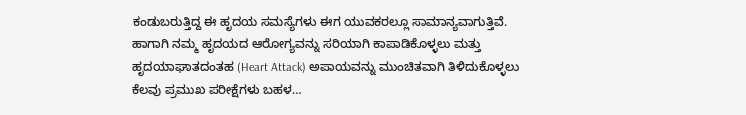ಕಂಡುಬರುತ್ತಿದ್ದ ಈ ಹೃದಯ ಸಮಸ್ಯೆಗಳು ಈಗ ಯುವಕರಲ್ಲೂ ಸಾಮಾನ್ಯವಾಗುತ್ತಿವೆ. ಹಾಗಾಗಿ ನಮ್ಮ ಹೃದಯದ ಆರೋಗ್ಯವನ್ನು ಸರಿಯಾಗಿ ಕಾಪಾಡಿಕೊಳ್ಳಲು ಮತ್ತು ಹೃದಯಾಘಾತದಂತಹ (Heart Attack) ಅಪಾಯವನ್ನು ಮುಂಚಿತವಾಗಿ ತಿಳಿದುಕೊಳ್ಳಲು ಕೆಲವು ಪ್ರಮುಖ ಪರೀಕ್ಷೆಗಳು ಬಹಳ…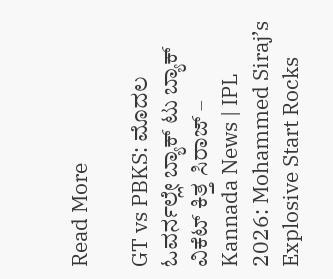Read More

GT vs PBKS: ಮೊದಲ ಓವರ್ನಲ್ಲೇ ಬ್ಯಾಕ್ ಟು ಬ್ಯಾಕ್ ವಿಕೆಟ್ ಕಿತ್ತ ಸಿರಾಜ್ – Kannada News | IPL 2026: Mohammed Siraj’s Explosive Start Rocks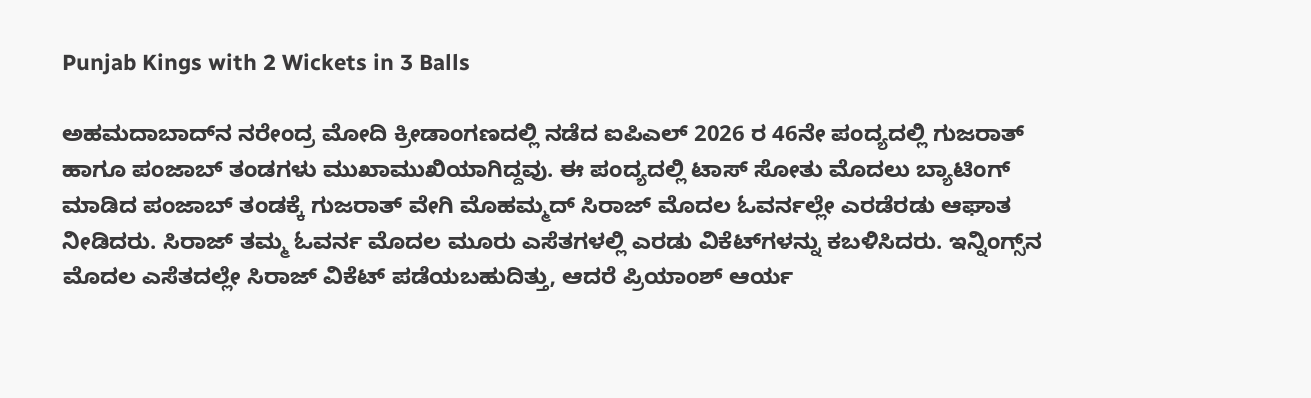Punjab Kings with 2 Wickets in 3 Balls

ಅಹಮದಾಬಾದ್‌ನ ನರೇಂದ್ರ ಮೋದಿ ಕ್ರೀಡಾಂಗಣದಲ್ಲಿ ನಡೆದ ಐಪಿಎಲ್ 2026 ರ 46ನೇ ಪಂದ್ಯದಲ್ಲಿ ಗುಜರಾತ್ ಹಾಗೂ ಪಂಜಾಬ್ ತಂಡಗಳು ಮುಖಾಮುಖಿಯಾಗಿದ್ದವು. ಈ ಪಂದ್ಯದಲ್ಲಿ ಟಾಸ್ ಸೋತು ಮೊದಲು ಬ್ಯಾಟಿಂಗ್‌ ಮಾಡಿದ ಪಂಜಾಬ್ ತಂಡಕ್ಕೆ ಗುಜರಾತ್ ವೇಗಿ ಮೊಹಮ್ಮದ್ ಸಿರಾಜ್ ಮೊದಲ ಓವರ್ನಲ್ಲೇ ಎರಡೆರಡು ಆಘಾತ ನೀಡಿದರು. ಸಿರಾಜ್ ತಮ್ಮ ಓವರ್ನ ಮೊದಲ ಮೂರು ಎಸೆತಗಳಲ್ಲಿ ಎರಡು ವಿಕೆಟ್‌ಗಳನ್ನು ಕಬಳಿಸಿದರು. ಇನ್ನಿಂಗ್ಸ್‌ನ ಮೊದಲ ಎಸೆತದಲ್ಲೇ ಸಿರಾಜ್ ವಿಕೆಟ್ ಪಡೆಯಬಹುದಿತ್ತು, ಆದರೆ ಪ್ರಿಯಾಂಶ್ ಆರ್ಯ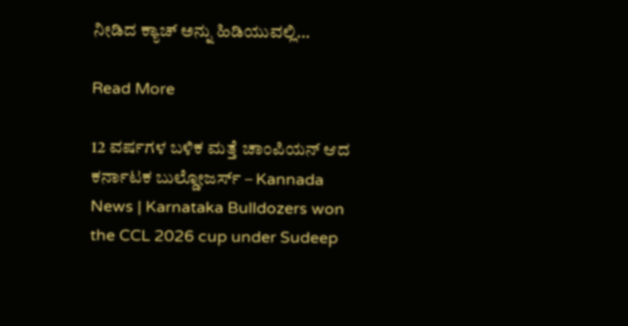ನೀಡಿದ ಕ್ಯಾಚ್ ಅನ್ನು ಹಿಡಿಯುವಲ್ಲಿ…

Read More

12 ವರ್ಷಗಳ ಬಳಿಕ ಮತ್ತೆ ಚಾಂಪಿಯನ್ ಆದ ಕರ್ನಾಟಕ ಬುಲ್ಡೋಜರ್ಸ್ – Kannada News | Karnataka Bulldozers won the CCL 2026 cup under Sudeep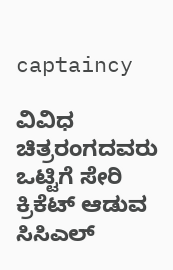captaincy

ವಿವಿಧ ಚಿತ್ರರಂಗದವರು ಒಟ್ಟಿಗೆ ಸೇರಿ ಕ್ರಿಕೆಟ್ ಆಡುವ ಸಿಸಿಎಲ್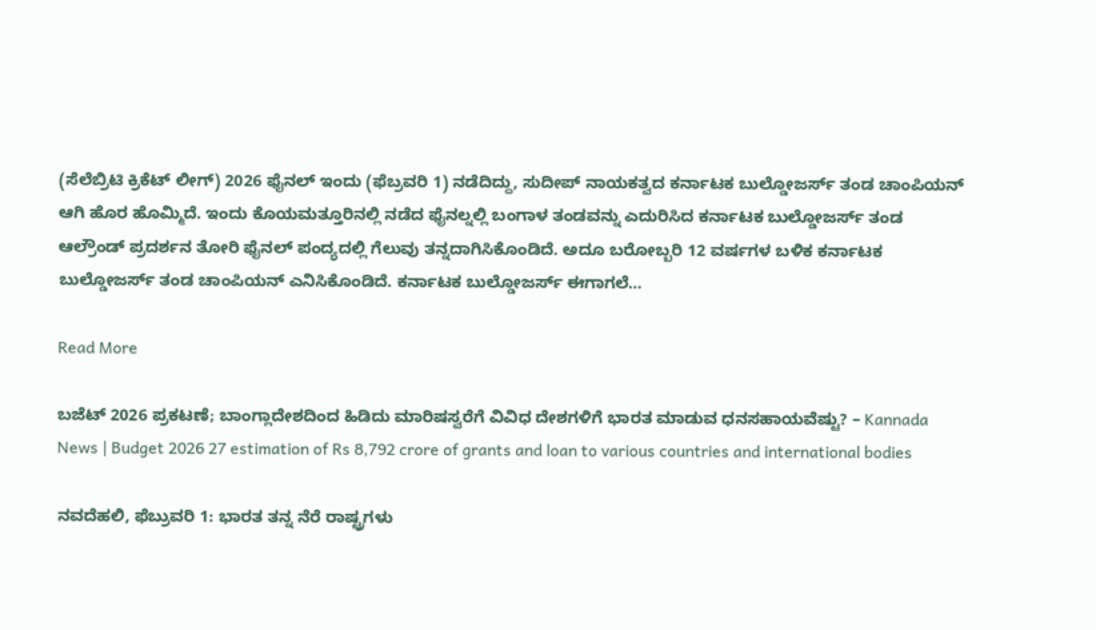(ಸೆಲೆಬ್ರಿಟಿ ಕ್ರಿಕೆಟ್ ಲೀಗ್) 2026 ಫೈನಲ್ ಇಂದು (ಫೆಬ್ರವರಿ 1) ನಡೆದಿದ್ದು, ಸುದೀಪ್ ನಾಯಕತ್ವದ ಕರ್ನಾಟಕ ಬುಲ್ಡೋಜರ್ಸ್ ತಂಡ ಚಾಂಪಿಯನ್ ಆಗಿ ಹೊರ ಹೊಮ್ಮಿದೆ. ಇಂದು ಕೊಯಮತ್ತೂರಿನಲ್ಲಿ ನಡೆದ ಫೈನಲ್ನಲ್ಲಿ ಬಂಗಾಳ ತಂಡವನ್ನು ಎದುರಿಸಿದ ಕರ್ನಾಟಕ ಬುಲ್ಡೋಜರ್ಸ್ ತಂಡ ಆಲ್ರೌಂಡ್ ಪ್ರದರ್ಶನ ತೋರಿ ಫೈನಲ್ ಪಂದ್ಯದಲ್ಲಿ ಗೆಲುವು ತನ್ನದಾಗಿಸಿಕೊಂಡಿದೆ. ಅದೂ ಬರೋಬ್ಬರಿ 12 ವರ್ಷಗಳ ಬಳಿಕ ಕರ್ನಾಟಕ ಬುಲ್ಡೋಜರ್ಸ್ ತಂಡ ಚಾಂಪಿಯನ್ ಎನಿಸಿಕೊಂಡಿದೆ. ಕರ್ನಾಟಕ ಬುಲ್ಡೋಜರ್ಸ್ ಈಗಾಗಲೆ…

Read More

ಬಜೆಟ್ 2026 ಪ್ರಕಟಣೆ; ಬಾಂಗ್ಲಾದೇಶದಿಂದ ಹಿಡಿದು ಮಾರಿಷಸ್ವರೆಗೆ ವಿವಿಧ ದೇಶಗಳಿಗೆ ಭಾರತ ಮಾಡುವ ಧನಸಹಾಯವೆಷ್ಟು? – Kannada News | Budget 2026 27 estimation of Rs 8,792 crore of grants and loan to various countries and international bodies

ನವದೆಹಲಿ, ಫೆಬ್ರುವರಿ 1: ಭಾರತ ತನ್ನ ನೆರೆ ರಾಷ್ಟ್ರಗಳು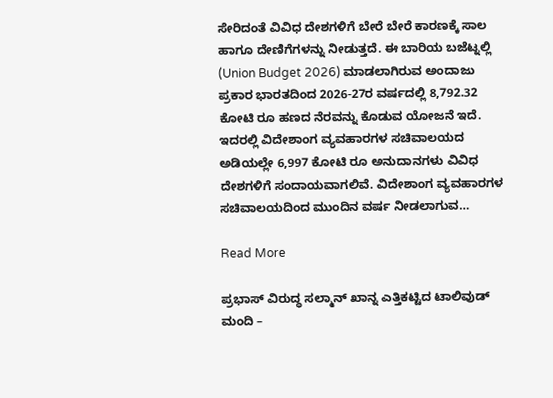ಸೇರಿದಂತೆ ವಿವಿಧ ದೇಶಗಳಿಗೆ ಬೇರೆ ಬೇರೆ ಕಾರಣಕ್ಕೆ ಸಾಲ ಹಾಗೂ ದೇಣಿಗೆಗಳನ್ನು ನೀಡುತ್ತದೆ. ಈ ಬಾರಿಯ ಬಜೆಟ್ನಲ್ಲಿ (Union Budget 2026) ಮಾಡಲಾಗಿರುವ ಅಂದಾಜು ಪ್ರಕಾರ ಭಾರತದಿಂದ 2026-27ರ ವರ್ಷದಲ್ಲಿ 8,792.32 ಕೋಟಿ ರೂ ಹಣದ ನೆರವನ್ನು ಕೊಡುವ ಯೋಜನೆ ಇದೆ. ಇದರಲ್ಲಿ ವಿದೇಶಾಂಗ ವ್ಯವಹಾರಗಳ ಸಚಿವಾಲಯದ ಅಡಿಯಲ್ಲೇ 6,997 ಕೋಟಿ ರೂ ಅನುದಾನಗಳು ವಿವಿಧ ದೇಶಗಳಿಗೆ ಸಂದಾಯವಾಗಲಿವೆ. ವಿದೇಶಾಂಗ ವ್ಯವಹಾರಗಳ ಸಚಿವಾಲಯದಿಂದ ಮುಂದಿನ ವರ್ಷ ನೀಡಲಾಗುವ…

Read More

ಪ್ರಭಾಸ್ ವಿರುದ್ಧ ಸಲ್ಮಾನ್ ಖಾನ್ನ ಎತ್ತಿಕಟ್ಟಿದ ಟಾಲಿವುಡ್ ಮಂದಿ –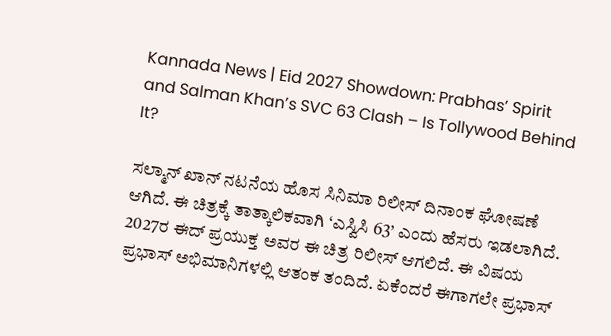Kannada News | Eid 2027 Showdown: Prabhas’ Spirit and Salman Khan’s SVC 63 Clash – Is Tollywood Behind It?

ಸಲ್ಮಾನ್ ಖಾನ್ ನಟನೆಯ ಹೊಸ ಸಿನಿಮಾ ರಿಲೀಸ್ ದಿನಾಂಕ ಘೋಷಣೆ ಆಗಿದೆ. ಈ ಚಿತ್ರಕ್ಕೆ ತಾತ್ಕಾಲಿಕವಾಗಿ ‘ಎಸ್ವಿಸಿ 63’ ಎಂದು ಹೆಸರು ಇಡಲಾಗಿದೆ. 2027ರ ಈದ್ ಪ್ರಯುಕ್ತ ಅವರ ಈ ಚಿತ್ರ ರಿಲೀಸ್ ಆಗಲಿದೆ. ಈ ವಿಷಯ ಪ್ರಭಾಸ್ ಅಭಿಮಾನಿಗಳಲ್ಲಿ ಆತಂಕ ತಂದಿದೆ. ಏಕೆಂದರೆ ಈಗಾಗಲೇ ಪ್ರಭಾಸ್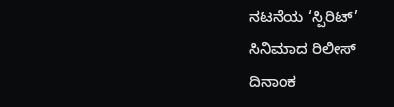ನಟನೆಯ ‘ಸ್ಪಿರಿಟ್’ ಸಿನಿಮಾದ ರಿಲೀಸ್ ದಿನಾಂಕ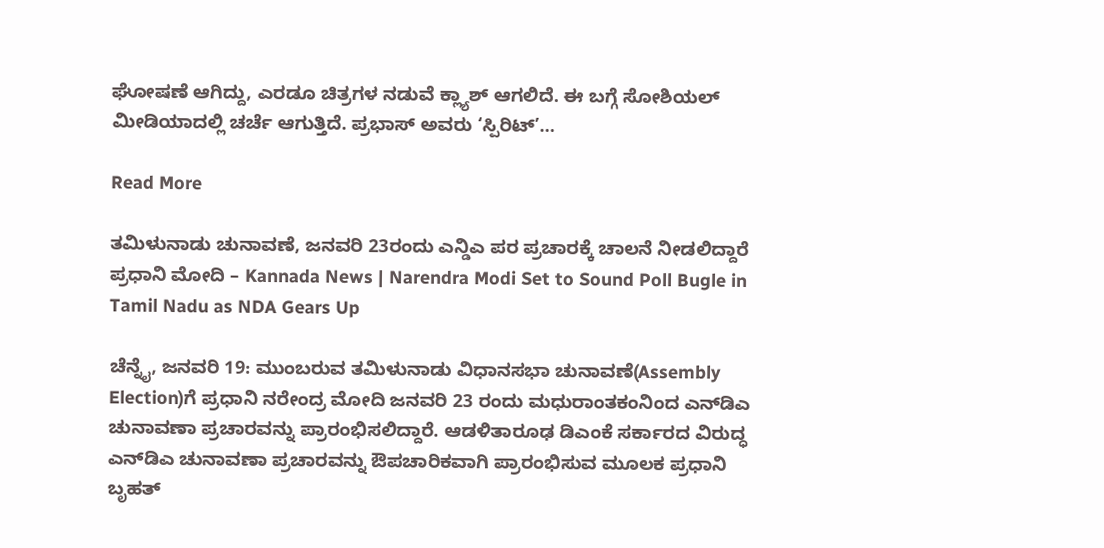ಘೋಷಣೆ ಆಗಿದ್ದು, ಎರಡೂ ಚಿತ್ರಗಳ ನಡುವೆ ಕ್ಲ್ಯಾಶ್ ಆಗಲಿದೆ. ಈ ಬಗ್ಗೆ ಸೋಶಿಯಲ್ ಮೀಡಿಯಾದಲ್ಲಿ ಚರ್ಚೆ ಆಗುತ್ತಿದೆ. ಪ್ರಭಾಸ್ ಅವರು ‘ಸ್ಪಿರಿಟ್’…

Read More

ತಮಿಳುನಾಡು ಚುನಾವಣೆ, ಜನವರಿ 23ರಂದು ಎನ್ಡಿಎ ಪರ ಪ್ರಚಾರಕ್ಕೆ ಚಾಲನೆ ನೀಡಲಿದ್ದಾರೆ ಪ್ರಧಾನಿ ಮೋದಿ – Kannada News | Narendra Modi Set to Sound Poll Bugle in Tamil Nadu as NDA Gears Up

ಚೆನ್ನೈ, ಜನವರಿ 19: ಮುಂಬರುವ ತಮಿಳುನಾಡು ವಿಧಾನಸಭಾ ಚುನಾವಣೆ(Assembly Election)ಗೆ ಪ್ರಧಾನಿ ನರೇಂದ್ರ ಮೋದಿ ಜನವರಿ 23 ರಂದು ಮಧುರಾಂತಕಂನಿಂದ ಎನ್‌ಡಿಎ ಚುನಾವಣಾ ಪ್ರಚಾರವನ್ನು ಪ್ರಾರಂಭಿಸಲಿದ್ದಾರೆ. ಆಡಳಿತಾರೂಢ ಡಿಎಂಕೆ ಸರ್ಕಾರದ ವಿರುದ್ಧ ಎನ್‌ಡಿಎ ಚುನಾವಣಾ ಪ್ರಚಾರವನ್ನು ಔಪಚಾರಿಕವಾಗಿ ಪ್ರಾರಂಭಿಸುವ ಮೂಲಕ ಪ್ರಧಾನಿ ಬೃಹತ್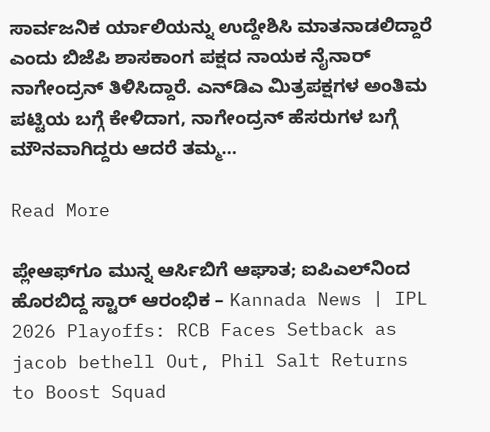ಸಾರ್ವಜನಿಕ ರ್ಯಾಲಿಯನ್ನು ಉದ್ದೇಶಿಸಿ ಮಾತನಾಡಲಿದ್ದಾರೆ ಎಂದು ಬಿಜೆಪಿ ಶಾಸಕಾಂಗ ಪಕ್ಷದ ನಾಯಕ ನೈನಾರ್ ನಾಗೇಂದ್ರನ್ ತಿಳಿಸಿದ್ದಾರೆ. ಎನ್‌ಡಿಎ ಮಿತ್ರಪಕ್ಷಗಳ ಅಂತಿಮ ಪಟ್ಟಿಯ ಬಗ್ಗೆ ಕೇಳಿದಾಗ, ನಾಗೇಂದ್ರನ್ ಹೆಸರುಗಳ ಬಗ್ಗೆ ಮೌನವಾಗಿದ್ದರು ಆದರೆ ತಮ್ಮ…

Read More

ಪ್ಲೇಆಫ್‌ಗೂ ಮುನ್ನ ಆರ್ಸಿಬಿಗೆ ಆಘಾತ; ಐಪಿಎಲ್‌ನಿಂದ ಹೊರಬಿದ್ದ ಸ್ಟಾರ್ ಆರಂಭಿಕ – Kannada News | IPL 2026 Playoffs: RCB Faces Setback as jacob bethell Out, Phil Salt Returns to Boost Squad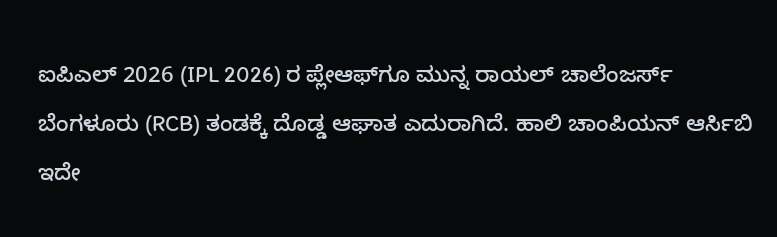ಐಪಿಎಲ್ 2026 (IPL 2026) ರ ಪ್ಲೇಆಫ್‌ಗೂ ಮುನ್ನ ರಾಯಲ್ ಚಾಲೆಂಜರ್ಸ್ ಬೆಂಗಳೂರು (RCB) ತಂಡಕ್ಕೆ ದೊಡ್ಡ ಆಘಾತ ಎದುರಾಗಿದೆ. ಹಾಲಿ ಚಾಂಪಿಯನ್ ಆರ್ಸಿಬಿ ಇದೇ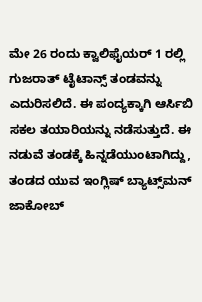ಮೇ 26 ರಂದು ಕ್ವಾಲಿಫೈಯರ್ 1 ರಲ್ಲಿ ಗುಜರಾತ್ ಟೈಟಾನ್ಸ್ ತಂಡವನ್ನು ಎದುರಿಸಲಿದೆ. ಈ ಪಂದ್ಯಕ್ಕಾಗಿ ಆರ್ಸಿಬಿ ಸಕಲ ತಯಾರಿಯನ್ನು ನಡೆಸುತ್ತುದೆ. ಈ ನಡುವೆ ತಂಡಕ್ಕೆ ಹಿನ್ನಡೆಯುಂಟಾಗಿದ್ದು, ತಂಡದ ಯುವ ಇಂಗ್ಲಿಷ್ ಬ್ಯಾಟ್ಸ್‌ಮನ್ ಜಾಕೋಬ್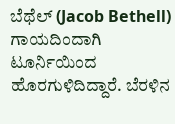ಬೆಥೆಲ್ (Jacob Bethell) ಗಾಯದಿಂದಾಗಿ ಟೂರ್ನಿಯಿಂದ ಹೊರಗುಳಿದಿದ್ದಾರೆ. ಬೆರಳಿನ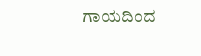ಗಾಯದಿಂದ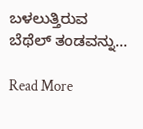ಬಳಲುತ್ತಿರುವ ಬೆಥೆಲ್ ತಂಡವನ್ನು…

Read More